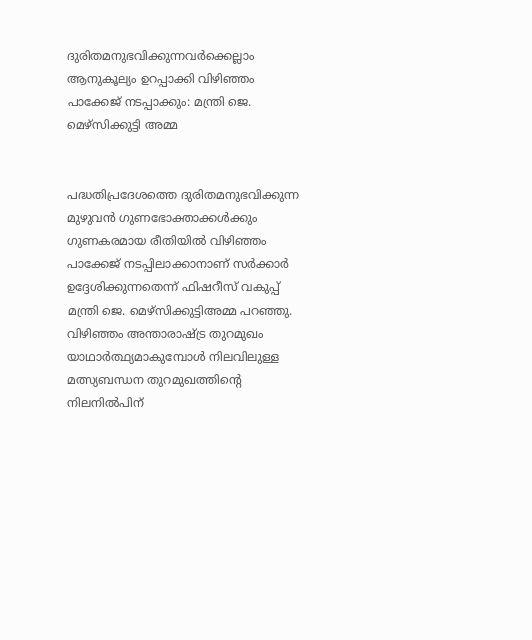ദുരിതമനുഭവിക്കുന്നവര്‍ക്കെല്ലാം ആനുകൂല്യം ഉറപ്പാക്കി വിഴിഞ്ഞം പാക്കേജ് നടപ്പാക്കും: മന്ത്രി ജെ. മെഴ്‌സിക്കുട്ടി അമ്മ


പദ്ധതിപ്രദേശത്തെ ദുരിതമനുഭവിക്കുന്ന മുഴുവന്‍ ഗുണഭോക്താക്കള്‍ക്കും ഗുണകരമായ രീതിയില്‍ വിഴിഞ്ഞം പാക്കേജ് നടപ്പിലാക്കാനാണ് സര്‍ക്കാര്‍ ഉദ്ദേശിക്കുന്നതെന്ന് ഫിഷറീസ് വകുപ്പ് മന്ത്രി ജെ. മെഴ്‌സിക്കുട്ടിഅമ്മ പറഞ്ഞു. വിഴിഞ്ഞം അന്താരാഷ്ട്ര തുറമുഖം യാഥാര്‍ത്ഥ്യമാകുമ്പോള്‍ നിലവിലുള്ള മത്സ്യബന്ധന തുറമുഖത്തിന്റെ നിലനില്‍പിന്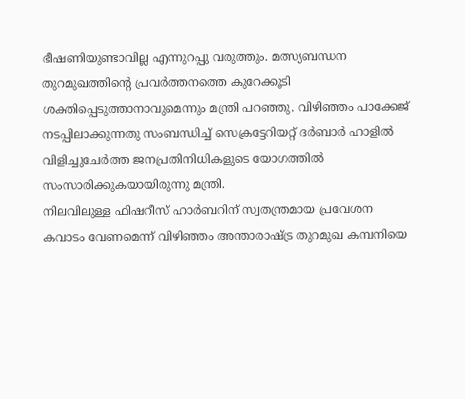ഭീഷണിയുണ്ടാവില്ല എന്നുറപ്പു വരുത്തും. മത്സ്യബന്ധന തുറമുഖത്തിന്റെ പ്രവര്‍ത്തനത്തെ കുറേക്കൂടി ശക്തിപ്പെടുത്താനാവുമെന്നും മന്ത്രി പറഞ്ഞു. വിഴിഞ്ഞം പാക്കേജ് നടപ്പിലാക്കുന്നതു സംബന്ധിച്ച് സെക്രട്ടേറിയറ്റ് ദര്‍ബാര്‍ ഹാളില്‍ വിളിച്ചുചേര്‍ത്ത ജനപ്രതിനിധികളുടെ യോഗത്തില്‍ സംസാരിക്കുകയായിരുന്നു മന്ത്രി.
നിലവിലുള്ള ഫിഷറീസ് ഹാര്‍ബറിന് സ്വതന്ത്രമായ പ്രവേശന കവാടം വേണമെന്ന് വിഴിഞ്ഞം അന്താരാഷ്ട്ര തുറമുഖ കമ്പനിയെ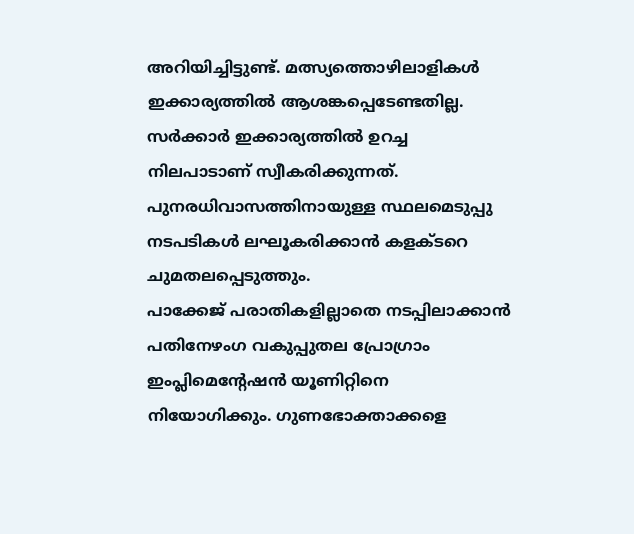അറിയിച്ചിട്ടുണ്ട്. മത്സ്യത്തൊഴിലാളികള്‍ ഇക്കാര്യത്തില്‍ ആശങ്കപ്പെടേണ്ടതില്ല. സര്‍ക്കാര്‍ ഇക്കാര്യത്തില്‍ ഉറച്ച നിലപാടാണ് സ്വീകരിക്കുന്നത്. പുനരധിവാസത്തിനായുള്ള സ്ഥലമെടുപ്പു നടപടികള്‍ ലഘൂകരിക്കാന്‍ കളക്ടറെ ചുമതലപ്പെടുത്തും.
പാക്കേജ് പരാതികളില്ലാതെ നടപ്പിലാക്കാന്‍ പതിനേഴംഗ വകുപ്പുതല പ്രോഗ്രാം ഇംപ്ലിമെന്റേഷന്‍ യൂണിറ്റിനെ നിയോഗിക്കും. ഗുണഭോക്താക്കളെ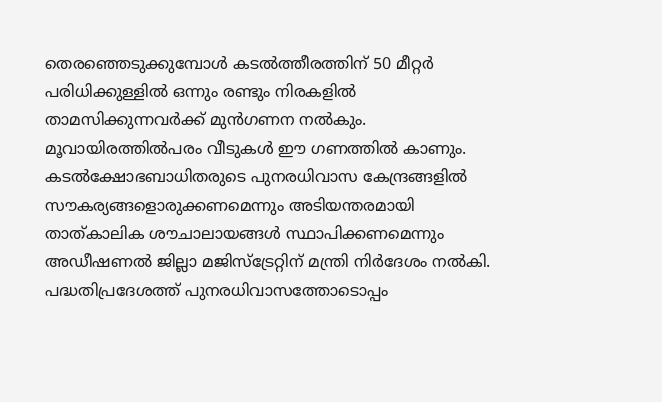തെരഞ്ഞെടുക്കുമ്പോള്‍ കടല്‍ത്തീരത്തിന് 50 മീറ്റര്‍ പരിധിക്കുള്ളില്‍ ഒന്നും രണ്ടും നിരകളില്‍ താമസിക്കുന്നവര്‍ക്ക് മുന്‍ഗണന നല്‍കും. മൂവായിരത്തില്‍പരം വീടുകള്‍ ഈ ഗണത്തില്‍ കാണും.
കടല്‍ക്ഷോഭബാധിതരുടെ പുനരധിവാസ കേന്ദ്രങ്ങളില്‍ സൗകര്യങ്ങളൊരുക്കണമെന്നും അടിയന്തരമായി താത്കാലിക ശൗചാലായങ്ങള്‍ സ്ഥാപിക്കണമെന്നും അഡീഷണല്‍ ജില്ലാ മജിസ്‌ട്രേറ്റിന് മന്ത്രി നിര്‍ദേശം നല്‍കി.
പദ്ധതിപ്രദേശത്ത് പുനരധിവാസത്തോടൊപ്പം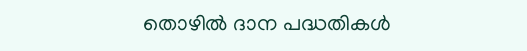തൊഴില്‍ ദാന പദ്ധതികള്‍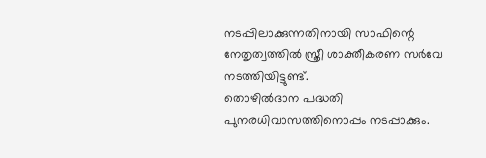നടപ്പിലാക്കുന്നതിനായി സാഫിന്റെ നേതൃത്വത്തില്‍ സ്ത്രീ ശാക്തീകരണ സര്‍വേ നടത്തിയിട്ടുണ്ട്.
തൊഴില്‍ദാന പദ്ധതി പുനരധിവാസത്തിനൊപ്പം നടപ്പാക്കും.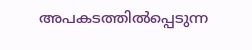അപകടത്തില്‍പ്പെടുന്ന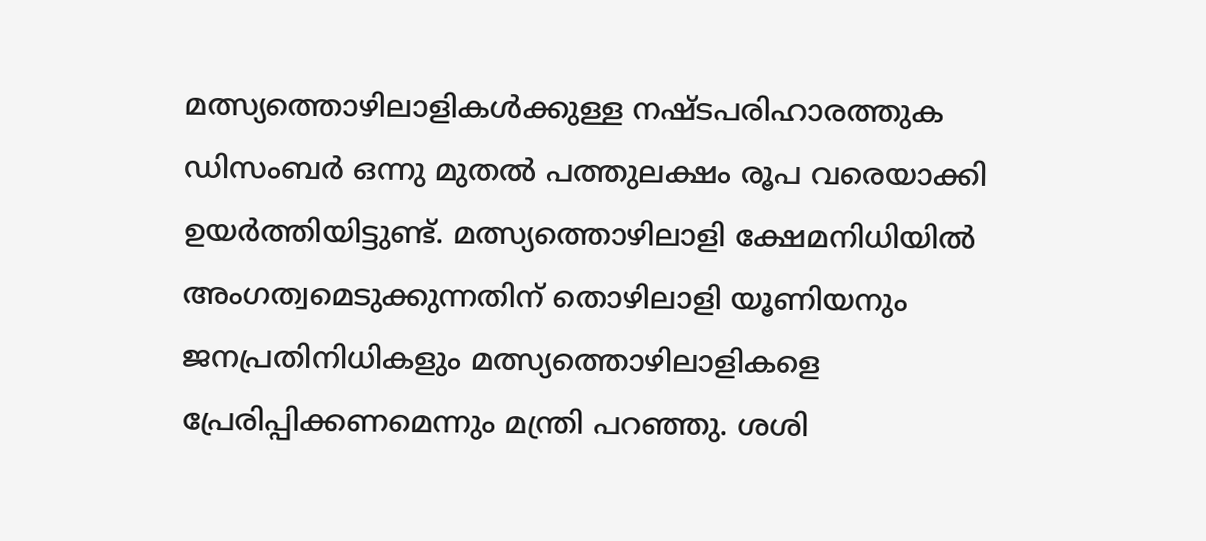മത്സ്യത്തൊഴിലാളികള്‍ക്കുള്ള നഷ്ടപരിഹാരത്തുക ഡിസംബര്‍ ഒന്നു മുതല്‍ പത്തുലക്ഷം രൂപ വരെയാക്കി ഉയര്‍ത്തിയിട്ടുണ്ട്. മത്സ്യത്തൊഴിലാളി ക്ഷേമനിധിയില്‍ അംഗത്വമെടുക്കുന്നതിന് തൊഴിലാളി യൂണിയനും ജനപ്രതിനിധികളും മത്സ്യത്തൊഴിലാളികളെ പ്രേരിപ്പിക്കണമെന്നും മന്ത്രി പറഞ്ഞു. ശശി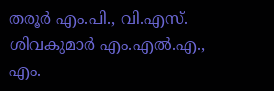തരൂര്‍ എം.പി., വി.എസ്. ശിവകുമാര്‍ എം.എല്‍.എ., എം.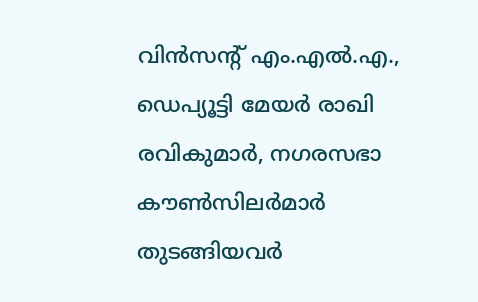വിന്‍സന്റ് എം.എല്‍.എ., ഡെപ്യൂട്ടി മേയര്‍ രാഖി രവികുമാര്‍, നഗരസഭാ കൗണ്‍സിലര്‍മാര്‍ തുടങ്ങിയവര്‍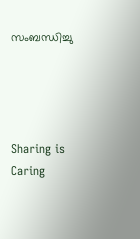സംബന്ധിച്ചു




Sharing is Caring